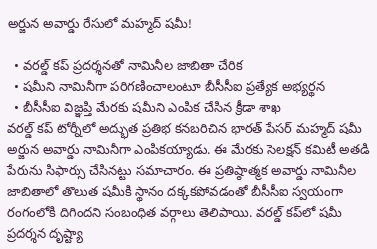అర్జున అవార్డు రేసులో మహ్మద్ షమీ!

  • వరల్డ్ కప్ ప్రదర్శనతో నామినీల జాబితా చేరిక
  • షమీని నామినీగా పరిగణించాలంటూ బీసీసీఐ ప్రత్యేక అభ్యర్థన
  • బీసీసీఐ విజ్ఞప్తి మేరకు షమీని ఎంపిక చేసిన క్రీడా శాఖ
వరల్డ్ కప్ టోర్నీలో అద్భుత ప్రతిభ కనబరిచిన భారత్ పేసర్ మహ్మద్ షమీ అర్జున అవార్డు నామినీగా ఎంపికయ్యాడు. ఈ మేరకు సెలక్షన్ కమిటీ అతడి పేరును సిఫార్సు చేసినట్టు సమాచారం. ఈ ప్రతిష్ఠాత్మక అవార్డు నామినీల జాబితాలో తొలుత షమీకి స్థానం దక్కకపోవడంతో బీసీసీఐ స్వయంగా రంగంలోకి దిగిందని సంబంధిత వర్గాలు తెలిపాయి. వరల్డ్ కప్‌లో షమీ ప్రదర్శన దృష్ట్యా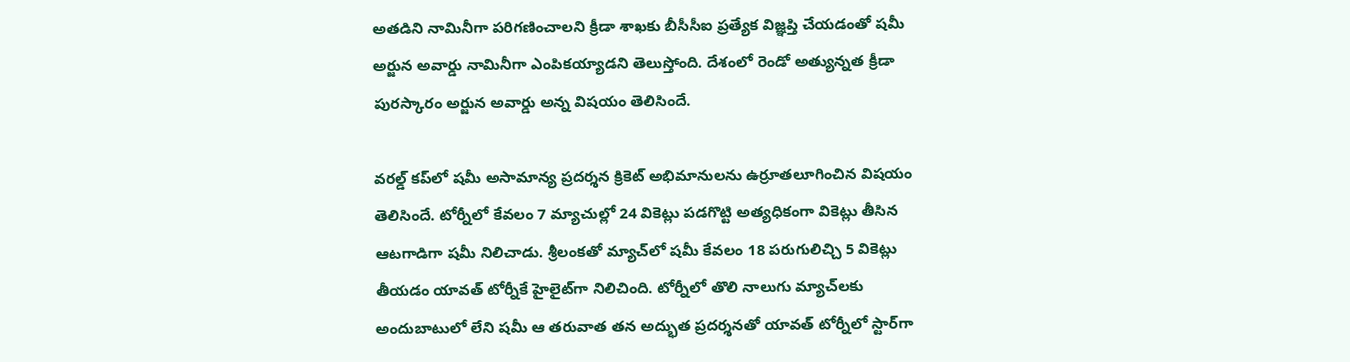అతడిని నామినీగా పరిగణించాలని క్రీడా శాఖకు బీసీసీఐ ప్రత్యేక విజ్ఞప్తి చేయడంతో షమీ అర్జున అవార్డు నామినీగా ఎంపికయ్యాడని తెలుస్తోంది. దేశంలో రెండో అత్యున్నత క్రీడా పురస్కారం అర్జున అవార్డు అన్న విషయం తెలిసిందే.

వరల్డ్ కప్‌లో షమీ అసామాన్య ప్రదర్శన క్రికెట్ అభిమానులను ఉర్రూతలూగించిన విషయం తెలిసిందే. టోర్నీలో కేవలం 7 మ్యాచుల్లో 24 వికెట్లు పడగొట్టి అత్యధికంగా వికెట్లు తీసిన ఆటగాడిగా షమీ నిలిచాడు. శ్రీలంకతో మ్యాచ్‌లో షమీ కేవలం 18 పరుగులిచ్చి 5 వికెట్లు తీయడం యావత్ టోర్నీకే హైలైట్‌గా నిలిచింది. టోర్నీలో తొలి నాలుగు మ్యాచ్‌లకు అందుబాటులో లేని షమీ ఆ తరువాత తన అద్భుత ప్రదర్శనతో యావత్ టోర్నీలో స్టార్‌గా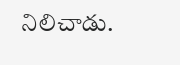నిలిచాడు.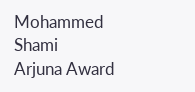Mohammed Shami
Arjuna Award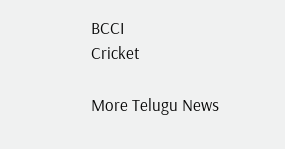BCCI
Cricket

More Telugu News